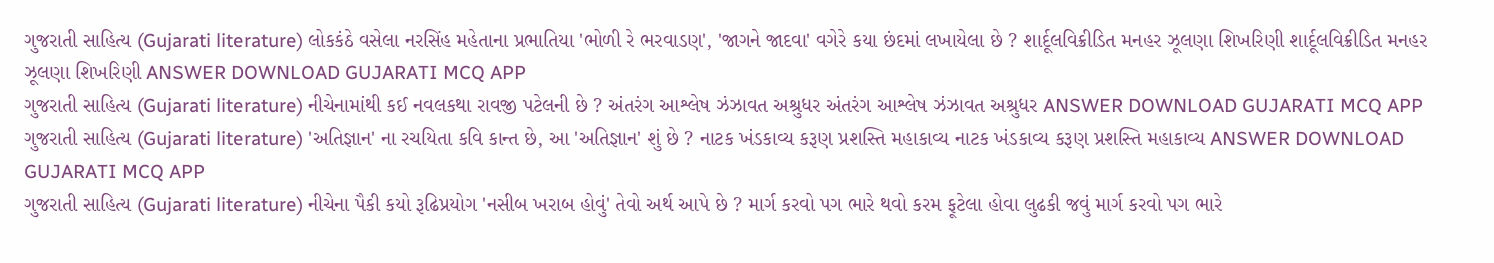ગુજરાતી સાહિત્ય (Gujarati literature) લોકકંઠે વસેલા નરસિંહ મહેતાના પ્રભાતિયા 'ભોળી રે ભરવાડણ', 'જાગને જાદવા' વગેરે કયા છંદમાં લખાયેલા છે ? શાર્દૂલવિક્રીડિત મનહર ઝૂલણા શિખરિણી શાર્દૂલવિક્રીડિત મનહર ઝૂલણા શિખરિણી ANSWER DOWNLOAD GUJARATI MCQ APP
ગુજરાતી સાહિત્ય (Gujarati literature) નીચેનામાંથી કઈ નવલકથા રાવજી પટેલની છે ? અંતરંગ આશ્લેષ ઝંઝાવત અશ્રુધર અંતરંગ આશ્લેષ ઝંઝાવત અશ્રુધર ANSWER DOWNLOAD GUJARATI MCQ APP
ગુજરાતી સાહિત્ય (Gujarati literature) 'અતિજ્ઞાન' ના રચયિતા કવિ કાન્ત છે, આ 'અતિજ્ઞાન' શું છે ? નાટક ખંડકાવ્ય કરૂણ પ્રશસ્તિ મહાકાવ્ય નાટક ખંડકાવ્ય કરૂણ પ્રશસ્તિ મહાકાવ્ય ANSWER DOWNLOAD GUJARATI MCQ APP
ગુજરાતી સાહિત્ય (Gujarati literature) નીચેના પૈકી કયો રૂઢિપ્રયોગ 'નસીબ ખરાબ હોવું' તેવો અર્થ આપે છે ? માર્ગ કરવો પગ ભારે થવો કરમ ફૂટેલા હોવા લુઢકી જવું માર્ગ કરવો પગ ભારે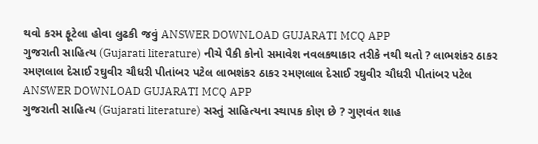થવો કરમ ફૂટેલા હોવા લુઢકી જવું ANSWER DOWNLOAD GUJARATI MCQ APP
ગુજરાતી સાહિત્ય (Gujarati literature) નીચે પૈકી કોનો સમાવેશ નવલકથાકાર તરીકે નથી થતો ? લાભશંકર ઠાકર રમણલાલ દેસાઈ રઘુવીર ચૌધરી પીતાંબર પટેલ લાભશંકર ઠાકર રમણલાલ દેસાઈ રઘુવીર ચૌધરી પીતાંબર પટેલ ANSWER DOWNLOAD GUJARATI MCQ APP
ગુજરાતી સાહિત્ય (Gujarati literature) સસ્તું સાહિત્યના સ્થાપક કોણ છે ? ગુણવંત શાહ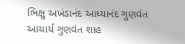ભિક્ષુ અખંડાનંદ આધ્યાનંદ ગુણવંત આચાર્ય ગુણવંત શાહ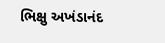ભિક્ષુ અખંડાનંદ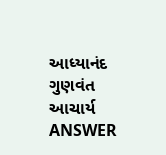આધ્યાનંદ ગુણવંત આચાર્ય ANSWER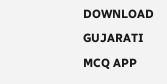DOWNLOAD GUJARATI MCQ APP